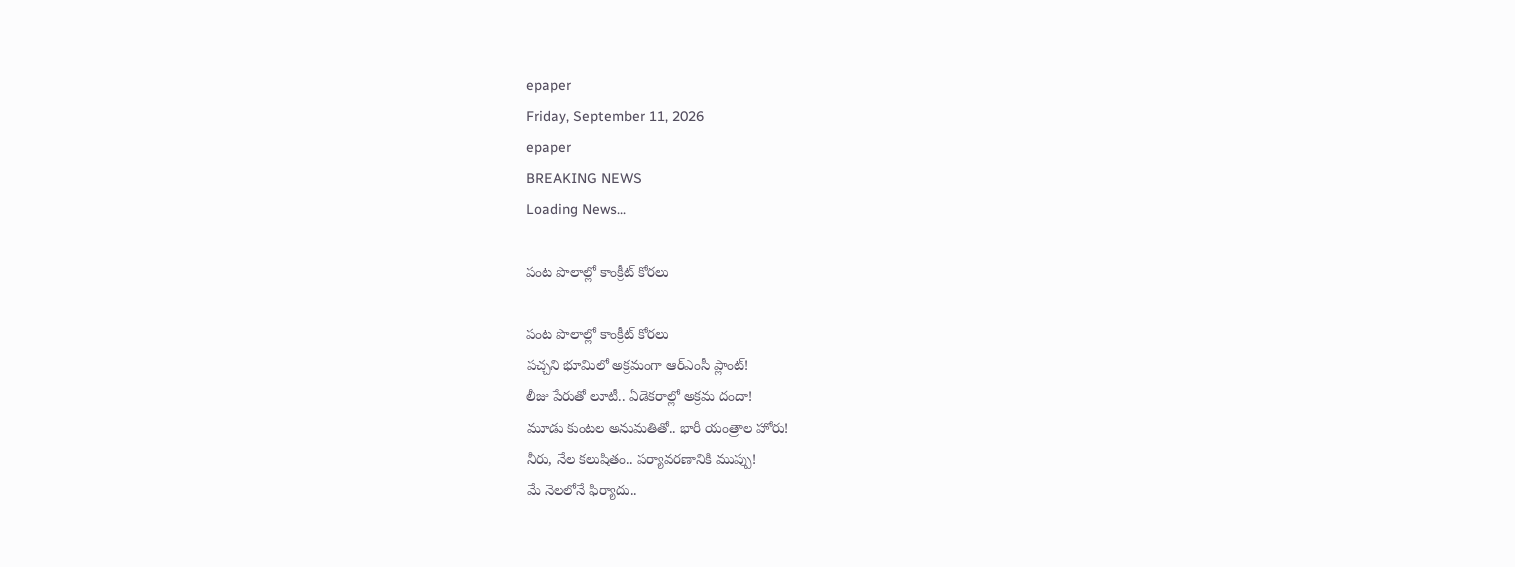epaper
Friday, September 11, 2026
epaper
BREAKING NEWS
Loading News...

పంట పొలాల్లో కాంక్రీట్ కోరలు

పంట పొలాల్లో కాంక్రీట్ కోరలు
పచ్చని భూమిలో అక్రమంగా ఆర్ఎంసీ ప్లాంట్!
లీజు పేరుతో లూటీ.. ఏడెకరాల్లో అక్రమ దందా!
మూడు కుంటల అనుమతితో.. భారీ యంత్రాల హోరు!
నీరు, నేల కలుషితం.. పర్యావరణానికి ముప్పు!
మే నెలలోనే ఫిర్యాదు..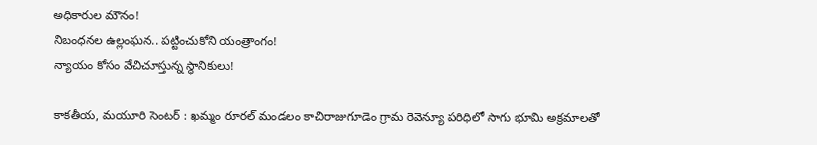అధికారుల మౌనం!
నిబంధనల ఉల్లంఘన.. పట్టించుకోని యంత్రాంగం!
న్యాయం కోసం వేచిచూస్తున్న స్థానికులు!

కాక‌తీయ‌, మ‌యూరి సెంట‌ర్ : ఖమ్మం రూరల్ మండలం కాచిరాజుగూడెం గ్రామ రెవెన్యూ పరిధిలో సాగు భూమి అక్రమాలతో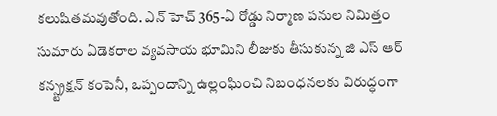కలుషితమవుతోంది. ఎన్ హెచ్ 365-ఏ రోడ్డు నిర్మాణ పనుల నిమిత్తం సుమారు ఏడెకరాల వ్యవసాయ భూమిని లీజుకు తీసుకున్న జి ఎస్ ఆర్ కన్స్ట్రక్షన్ కంపెనీ, ఒప్పందాన్ని ఉల్లంఘించి నిబంధనలకు విరుద్ధంగా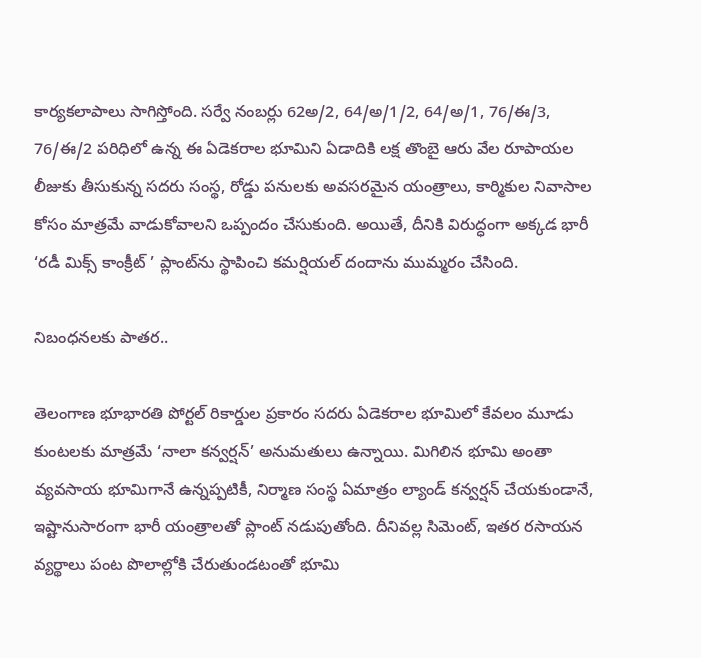కార్యకలాపాలు సాగిస్తోంది. సర్వే నంబర్లు 62అ/2, 64/అ/1/2, 64/అ/1, 76/ఈ/3, 76/ఈ/2 పరిధిలో ఉన్న ఈ ఏడెకరాల భూమిని ఏడాదికి లక్ష తొంబై ఆరు వేల రూపాయల లీజుకు తీసుకున్న సదరు సంస్థ, రోడ్డు పనులకు అవసరమైన యంత్రాలు, కార్మికుల నివాసాల కోసం మాత్రమే వాడుకోవాలని ఒప్పందం చేసుకుంది. అయితే, దీనికి విరుద్ధంగా అక్కడ భారీ ‘రడీ మిక్స్ కాంక్రీట్ ’ ప్లాంట్‌ను స్థాపించి కమర్షియల్ దందాను ముమ్మరం చేసింది.

నిబంధనలకు పాతర..

తెలంగాణ భూభారతి పోర్టల్ రికార్డుల ప్రకారం సదరు ఏడెకరాల భూమిలో కేవలం మూడు కుంటలకు మాత్రమే ‘నాలా కన్వర్షన్’ అనుమతులు ఉన్నాయి. మిగిలిన భూమి అంతా వ్యవసాయ భూమిగానే ఉన్నప్పటికీ, నిర్మాణ సంస్థ ఏమాత్రం ల్యాండ్ కన్వర్షన్ చేయకుండానే, ఇష్టానుసారంగా భారీ యంత్రాలతో ప్లాంట్ నడుపుతోంది. దీనివల్ల సిమెంట్, ఇతర రసాయన వ్యర్థాలు పంట పొలాల్లోకి చేరుతుండటంతో భూమి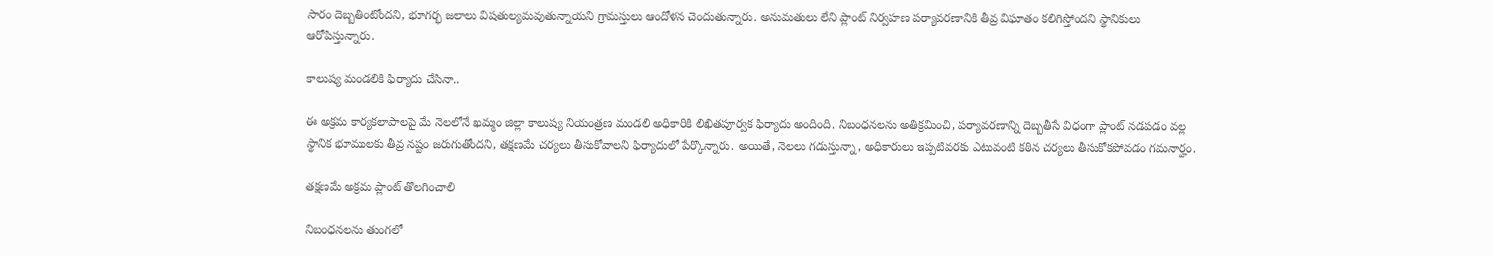సారం దెబ్బతింటోందని, భూగర్భ జలాలు విషతుల్యమవుతున్నాయని గ్రామస్తులు ఆందోళన చెందుతున్నారు. అనుమతులు లేని ప్లాంట్ నిర్వహణ పర్యావరణానికి తీవ్ర విఘాతం కలిగిస్తోందని స్థానికులు ఆరోపిస్తున్నారు.

కాలుష్య మండలికి ఫిర్యాదు చేసినా..

ఈ అక్రమ కార్యకలాపాలపై మే నెలలోనే ఖమ్మం జిల్లా కాలుష్య నియంత్రణ మండలి అధికారికి లిఖితపూర్వక ఫిర్యాదు అందింది. నిబంధనలను అతిక్రమించి, పర్యావరణాన్ని దెబ్బతీసే విధంగా ప్లాంట్ నడపడం వల్ల స్థానిక భూములకు తీవ్ర నష్టం జరుగుతోందని, తక్షణమే చర్యలు తీసుకోవాలని ఫిర్యాదులో పేర్కొన్నారు. అయితే, నెలలు గడుస్తున్నా, అధికారులు ఇప్పటివరకు ఎటువంటి కఠిన చర్యలు తీసుకోకపోవడం గమనార్హం.

తక్షణమే అక్రమ ప్లాంట్ తొలగించాలి

నిబంధనలను తుంగలో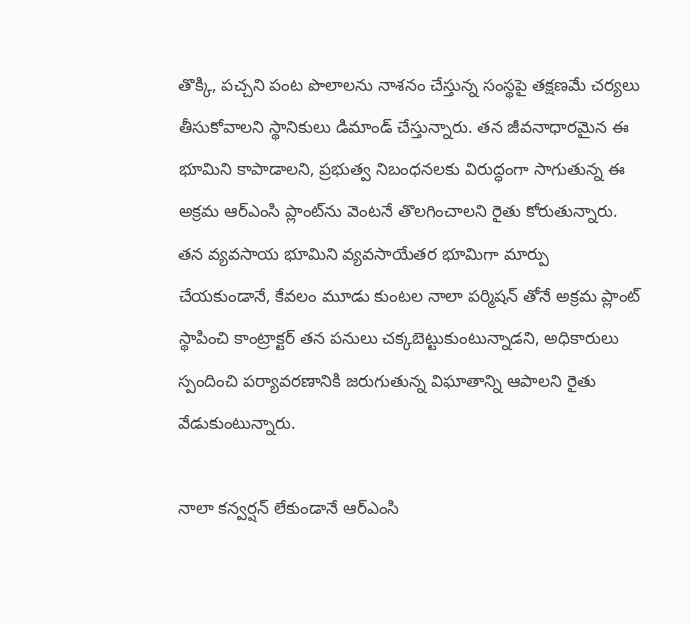తొక్కి, పచ్చని పంట పొలాలను నాశనం చేస్తున్న సంస్థపై తక్షణమే చర్యలు తీసుకోవాలని స్థానికులు డిమాండ్ చేస్తున్నారు. తన జీవనాధారమైన ఈ భూమిని కాపాడాలని, ప్రభుత్వ నిబంధనలకు విరుద్ధంగా సాగుతున్న ఈ అక్రమ ఆర్ఎంసి ప్లాంట్‌ను వెంటనే తొలగించాలని రైతు కోరుతున్నారు. తన వ్యవసాయ భూమిని వ్యవసాయేతర భూమిగా మార్పు చేయకుండానే, కేవలం మూడు కుంటల నాలా పర్మిషన్ తోనే అక్రమ ప్లాంట్ స్థాపించి కాంట్రాక్టర్ తన పనులు చక్కబెట్టుకుంటున్నాడని, అధికారులు స్పందించి పర్యావరణానికి జరుగుతున్న విఘాతాన్ని ఆపాలని రైతు వేడుకుంటున్నారు.

నాలా కన్వర్షన్ లేకుండానే ఆర్ఎంసి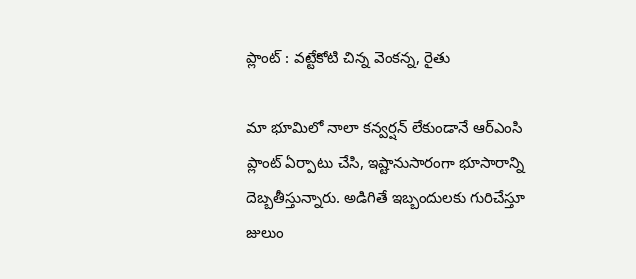ప్లాంట్ : వట్టేకోటి చిన్న వెంకన్న, రైతు

మా భూమిలో నాలా కన్వర్షన్ లేకుండానే ఆర్ఎంసి ప్లాంట్ ఏర్పాటు చేసి, ఇష్టానుసారంగా భూసారాన్ని దెబ్బతీస్తున్నారు. అడిగితే ఇబ్బందులకు గురిచేస్తూ జులుం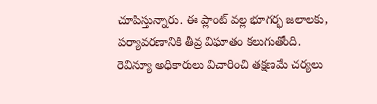చూపిస్తున్నారు. ఈ ప్లాంట్ వల్ల భూగర్భ జలాలకు, పర్యావరణానికి తీవ్ర విఘాతం కలుగుతోంది. రెవిన్యూ అధికారులు విచారించి తక్షణమే చర్యలు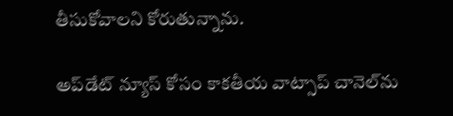తీసుకోవాలని కోరుతున్నాను.

అప్‌డేట్ న్యూస్ కోసం కాక‌తీయ వాట్సాప్ చానెల్‌ను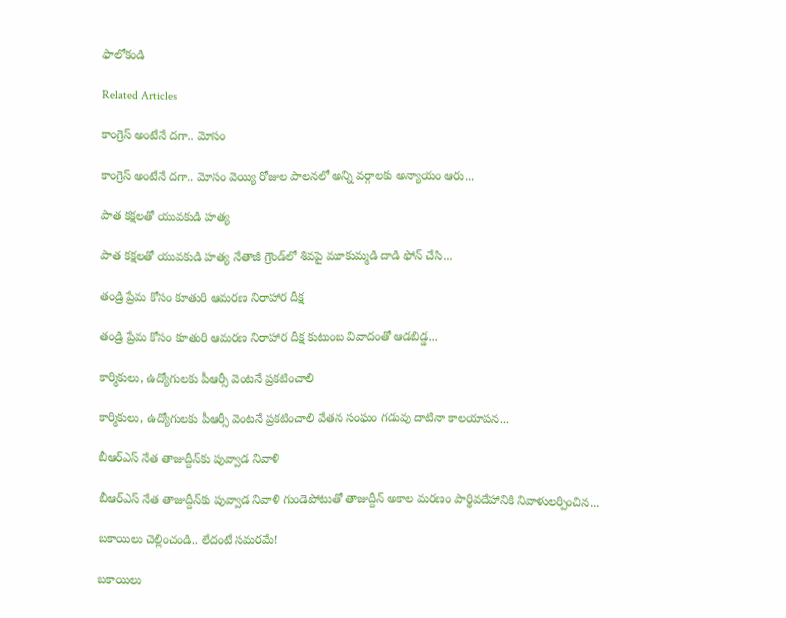ఫాలోకండి

Related Articles

కాంగ్రెస్ అంటేనే దగా.. మోసం

కాంగ్రెస్ అంటేనే దగా.. మోసం వెయ్యి రోజుల పాలనలో అన్ని వర్గాలకు అన్యాయం ఆరు...

పాత కక్షలతో యువకుడి హత్య

పాత కక్షలతో యువకుడి హత్య నేతాజీ గ్రౌండ్‌లో శివపై మూకుమ్మడి దాడి ఫోన్‌ చేసి...

తండ్రి ప్రేమ కోసం కూతురి ఆమరణ నిరాహార దీక్ష

తండ్రి ప్రేమ కోసం కూతురి ఆమరణ నిరాహార దీక్ష కుటుంబ వివాదంతో ఆడబిడ్డ...

కార్మికులు, ఉద్యోగులకు పీఆర్సీ వెంటనే ప్రకటించాలి

కార్మికులు, ఉద్యోగులకు పీఆర్సీ వెంటనే ప్రకటించాలి వేతన సంఘం గడువు దాటినా కాలయాపన...

బీఆర్ఎస్‌ నేత తాజుద్దీన్‌కు పువ్వాడ నివాళి

బీఆర్ఎస్‌ నేత తాజుద్దీన్‌కు పువ్వాడ నివాళి గుండెపోటుతో తాజుద్దీన్‌ అకాల మ‌ర‌ణం పార్థివదేహానికి నివాళులర్పించిన...

బకాయిలు చెల్లించండి.. లేదంటే సమరమే!

బకాయిలు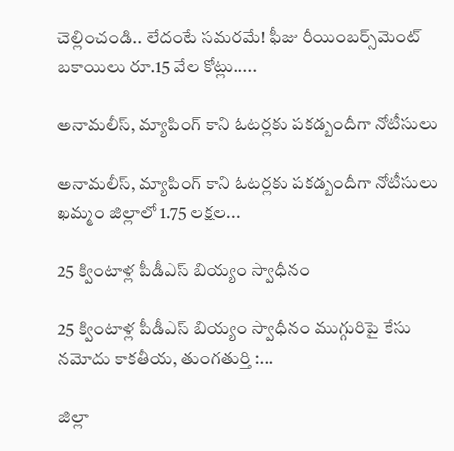చెల్లించండి.. లేదంటే సమరమే! ఫీజు రీయింబర్స్‌మెంట్‌ బకాయిలు రూ.15 వేల కోట్లు.....

అనామలీస్‌, మ్యాపింగ్‌ కాని ఓటర్లకు ప‌క‌డ్బందీగా నోటీసులు

అనామలీస్‌, మ్యాపింగ్‌ కాని ఓటర్లకు ప‌క‌డ్బందీగా నోటీసులు ఖమ్మం జిల్లాలో 1.75 లక్షల...

25 క్వింటాళ్ల పీడీఎస్‌ బియ్యం స్వాధీనం

25 క్వింటాళ్ల పీడీఎస్‌ బియ్యం స్వాధీనం ముగ్గురిపై కేసు నమోదు కాకతీయ, తుంగతుర్తి :...

జిల్లా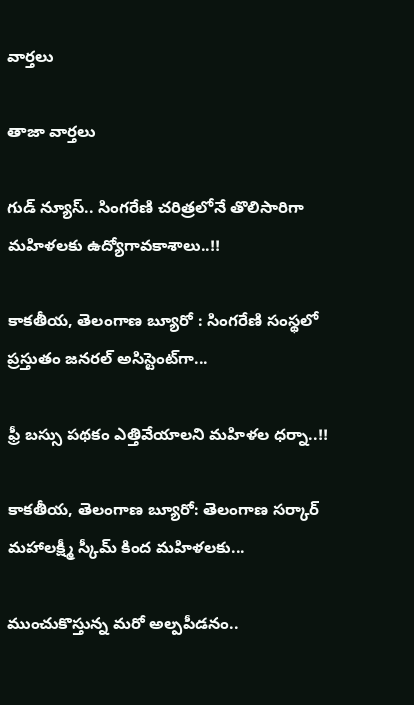వార్త‌లు

తాజా వార్త‌లు

గుడ్ న్యూస్.. సింగరేణి చరిత్రలోనే తొలిసారిగా మ‌హిళ‌ల‌కు ఉద్యోగావ‌కాశాలు..!!

కాక‌తీయ‌, తెలంగాణ బ్యూరో : సింగరేణి సంస్థలో ప్రస్తుతం జనరల్ అసిస్టెంట్‌గా...

ఫ్రీ బస్సు పథకం ఎత్తివేయాలని మహిళల ధర్నా..!!

కాకతీయ, తెలంగాణ బ్యూరో: తెలంగాణ సర్కార్ మహాలక్ష్మీ స్కీమ్ కింద మహిళలకు...

ముంచుకొస్తున్న మరో అల్పపీడనం..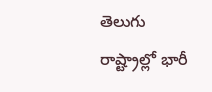తెలుగు రాష్ట్రాల్లో భారీ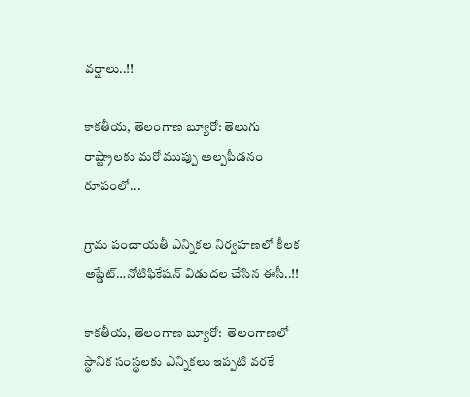వర్షాలు..!!

కాకతీయ, తెలంగాణ బ్యూరో: తెలుగు రాష్ట్రాలకు మరో ముప్పు అల్పపీడనం రూపంలో...

గ్రామ పంచాయ‌తీ ఎన్నిక‌ల నిర్వ‌హ‌ణ‌లో కీల‌క అప్డేట్‌…నోటిఫికేషన్ విడుదల చేసిన ఈసీ..!!

కాకతీయ, తెలంగాణ బ్యూరో:  తెలంగాణలో స్థానిక సంస్థలకు ఎన్నికలు ఇప్పటి వరకే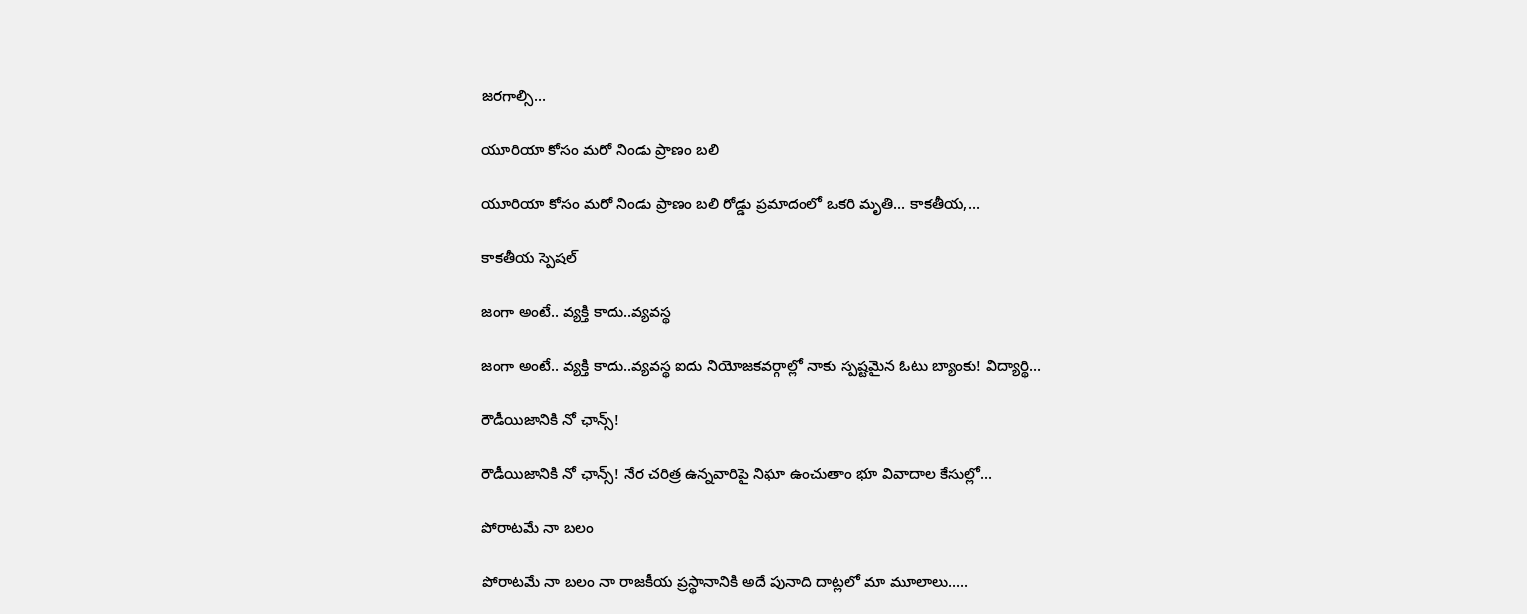జరగాల్సి...

యూరియా కోసం మరో నిండు ప్రాణం బలి

యూరియా కోసం మరో నిండు ప్రాణం బలి రోడ్డు ప్రమాదంలో ఒకరి మృతి... కాకతీయ,...

కాక‌తీయ స్పెష‌ల్‌

జంగా అంటే.. వ్య‌క్తి కాదు..వ్య‌వస్థ‌

జంగా అంటే.. వ్య‌క్తి కాదు..వ్య‌వస్థ‌ ఐదు నియోజ‌క‌వ‌ర్గాల్లో నాకు స్ప‌ష్ట‌మైన ఓటు బ్యాంకు! విద్యార్థి...

రౌడీయిజానికి నో ఛాన్స్‌!

రౌడీయిజానికి నో ఛాన్స్‌! నేర చరిత్ర ఉన్న‌వారిపై నిఘా ఉంచుతాం భూ వివాదాల కేసుల్లో...

పోరాటమే నా బలం

పోరాటమే నా బలం నా రాజకీయ ప్రస్థానానికి అదే పునాది దాట్లలో మా మూలాలు.....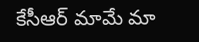కేసీఆర్‌ మామే మా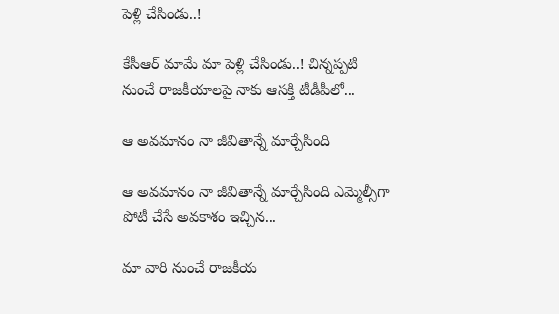పెళ్లి చేసిండు..!

కేసీఆర్‌ మామే మా పెళ్లి చేసిండు..! చిన్నప్ప‌టి నుంచే రాజకీయాలపై నాకు ఆసక్తి టీడీపీలో...

ఆ అవమానం నా జీవితాన్నే మార్చేసింది

ఆ అవమానం నా జీవితాన్నే మార్చేసింది ఎమ్మెల్సీగా పోటీ చేసే అవ‌కాశం ఇచ్చిన...

మా వారి నుంచే రాజకీయ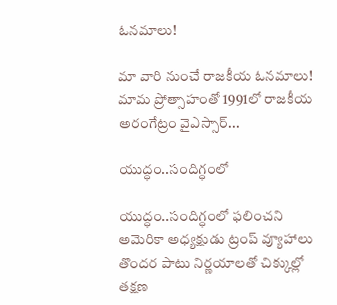ఓనమాలు!

మా వారి నుంచే రాజకీయ ఓనమాలు! మామ ప్రోత్సాహంతో 1991లో రాజకీయ అరంగేట్రం వైఎస్సార్‌...

యుద్ధం..సందిగ్ధంలో

యుద్ధం..సందిగ్ధంలో ఫ‌లించని అమెరికా అధ్య‌క్షుడు ట్రంప్ వ్యూహాలు తొంద‌ర పాటు నిర్ణ‌యాల‌తో చిక్కుల్లో తక్షణ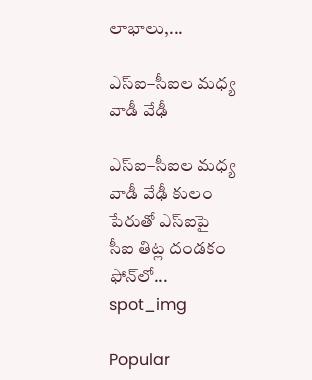లాభాలు,...

ఎస్ఐ–సీఐల మ‌ధ్య వాడీ వేఢీ

ఎస్ఐ–సీఐల మ‌ధ్య వాడీ వేఢీ కులం పేరుతో ఎస్ఐపై సీఐ తిట్ల దండ‌కం ఫోన్‌లో...
spot_img

Popular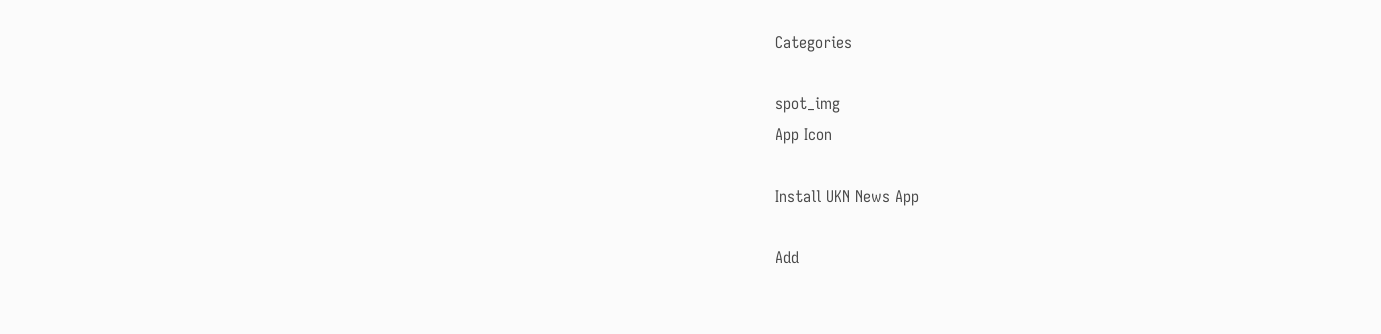Categories

spot_img
App Icon

Install UKN News App

Add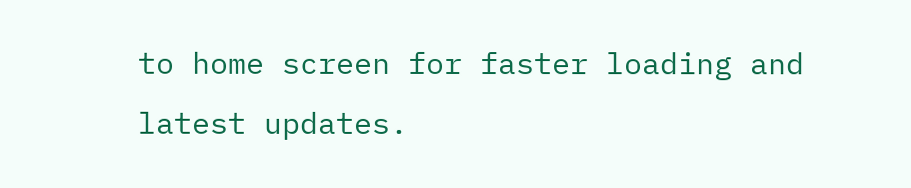to home screen for faster loading and latest updates.